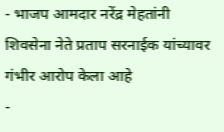- भाजप आमदार नरेंद्र मेहतांनी शिवसेना नेते प्रताप सरनाईक यांच्यावर गंभीर आरोप केला आहे
-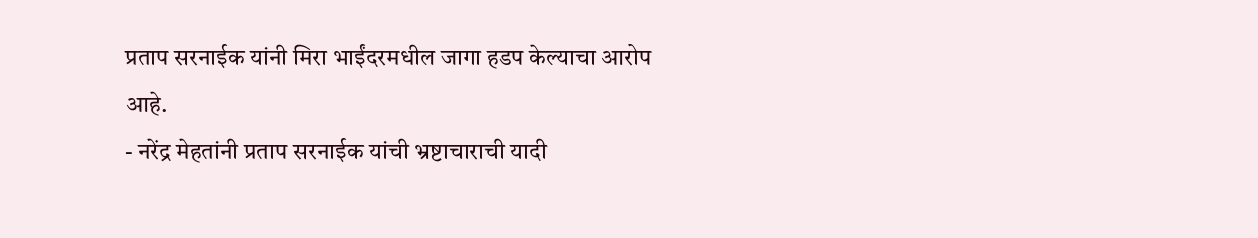प्रताप सरनाईक यांनी मिरा भाईंदरमधील जागा हडप केल्याचा आरोप आहे.
- नरेंद्र मेहतांनी प्रताप सरनाईक यांची भ्रष्टाचाराची यादी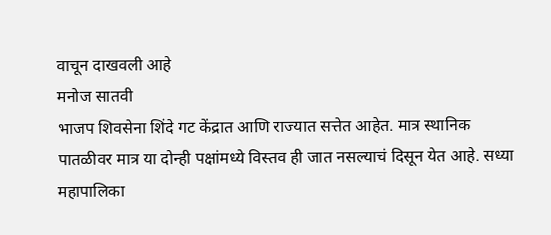वाचून दाखवली आहे
मनोज सातवी
भाजप शिवसेना शिंदे गट केंद्रात आणि राज्यात सत्तेत आहेत. मात्र स्थानिक पातळीवर मात्र या दोन्ही पक्षांमध्ये विस्तव ही जात नसल्याचं दिसून येत आहे. सध्या महापालिका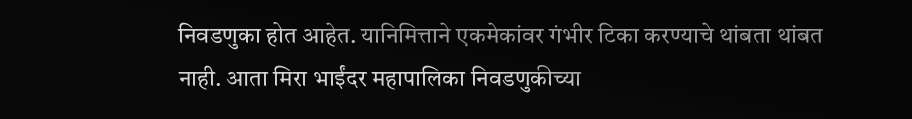निवडणुका होत आहेत. यानिमित्ताने एकमेकांवर गंभीर टिका करण्याचे थांबता थांबत नाही. आता मिरा भाईंदर महापालिका निवडणुकीच्या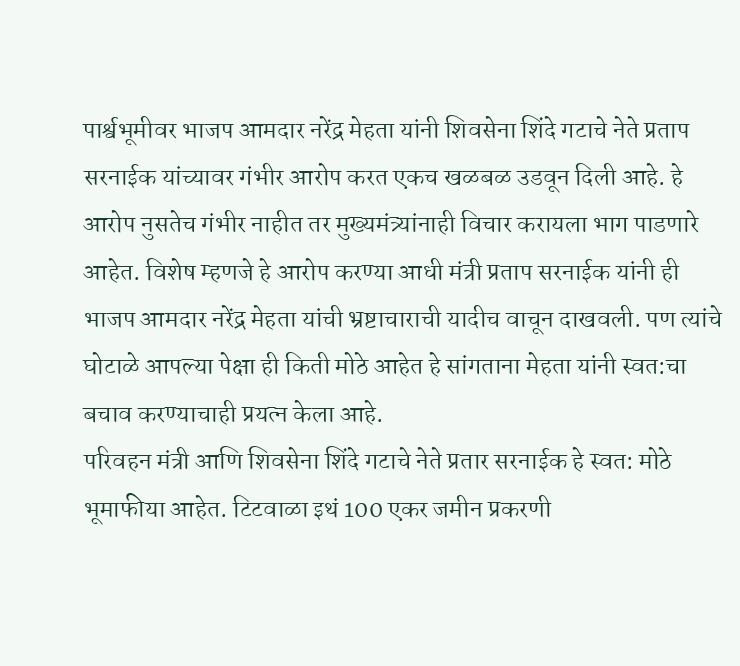पार्श्वभूमीवर भाजप आमदार नरेंद्र मेहता यांनी शिवसेना शिंदे गटाचे नेते प्रताप सरनाईक यांच्यावर गंभीर आरोप करत एकच खळबळ उडवून दिली आहे. हे आरोप नुसतेच गंभीर नाहीत तर मुख्यमंत्र्यांनाही विचार करायला भाग पाडणारे आहेत. विशेष म्हणजे हे आरोप करण्या आधी मंत्री प्रताप सरनाईक यांनी ही भाजप आमदार नरेंद्र मेहता यांची भ्रष्टाचाराची यादीच वाचून दाखवली. पण त्यांचे घोटाळे आपल्या पेक्षा ही किती मोठे आहेत हे सांगताना मेहता यांनी स्वत:चा बचाव करण्याचाही प्रयत्न केला आहे.
परिवहन मंत्री आणि शिवसेना शिंदे गटाचे नेते प्रतार सरनाईक हे स्वत: मोठे भूमाफीया आहेत. टिटवाळा इथं 100 एकर जमीन प्रकरणी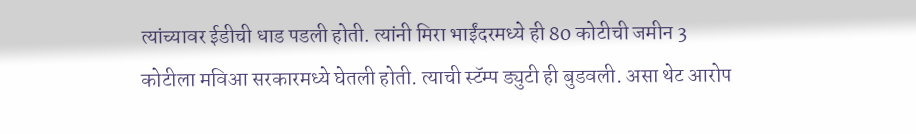त्यांच्यावर ईडीची धाड पडली होती. त्यांनी मिरा भाईंदरमध्ये ही 80 कोटीची जमीन 3 कोटीला मविआ सरकारमध्ये घेतली होती. त्याची स्टॅम्प ड्युटी ही बुडवली. असा थेट आरोप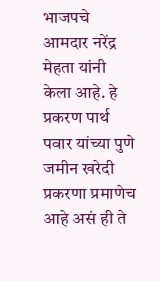भाजपचे आमदार नरेंद्र मेहता यांनी केला आहे. हे प्रकरण पार्थ पवार यांच्या पुणे जमीन खरेदी प्रकरणा प्रमाणेच आहे असं ही ते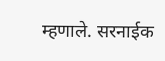म्हणाले. सरनाईक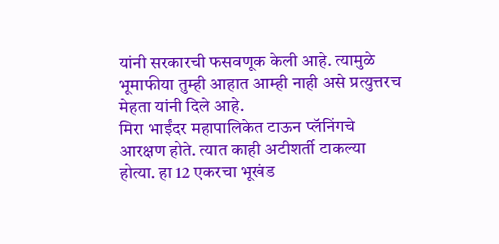यांनी सरकारची फसवणूक केली आहे. त्यामुळे भूमाफीया तुम्ही आहात आम्ही नाही असे प्रत्युत्तरच मेहता यांनी दिले आहे.
मिरा भाईंदर महापालिकेत टाऊन प्लॅनिंगचे आरक्षण होते. त्यात काही अटीशर्ती टाकल्या होत्या. हा 12 एकरचा भूखंड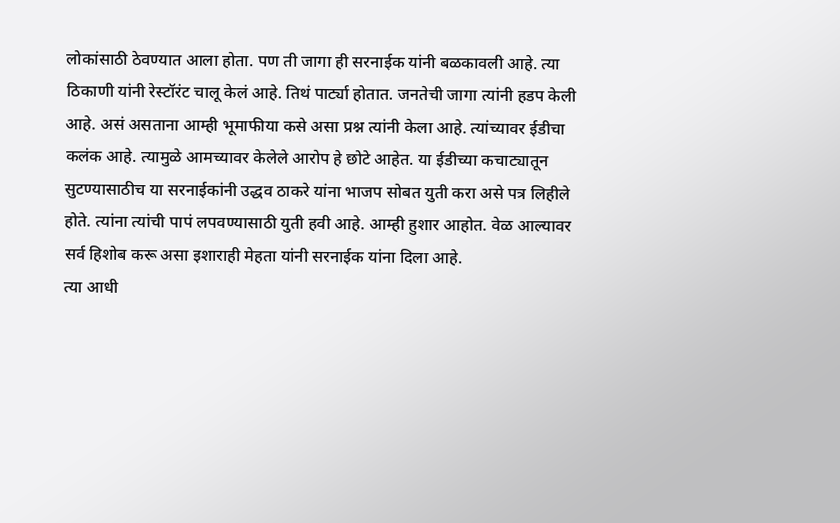लोकांसाठी ठेवण्यात आला होता. पण ती जागा ही सरनाईक यांनी बळकावली आहे. त्या ठिकाणी यांनी रेस्टॉरंट चालू केलं आहे. तिथं पार्ट्या होतात. जनतेची जागा त्यांनी हडप केली आहे. असं असताना आम्ही भूमाफीया कसे असा प्रश्न त्यांनी केला आहे. त्यांच्यावर ईडीचा कलंक आहे. त्यामुळे आमच्यावर केलेले आरोप हे छोटे आहेत. या ईडीच्या कचाट्यातून सुटण्यासाठीच या सरनाईकांनी उद्धव ठाकरे यांना भाजप सोबत युती करा असे पत्र लिहीले होते. त्यांना त्यांची पापं लपवण्यासाठी युती हवी आहे. आम्ही हुशार आहोत. वेळ आल्यावर सर्व हिशोब करू असा इशाराही मेहता यांनी सरनाईक यांना दिला आहे.
त्या आधी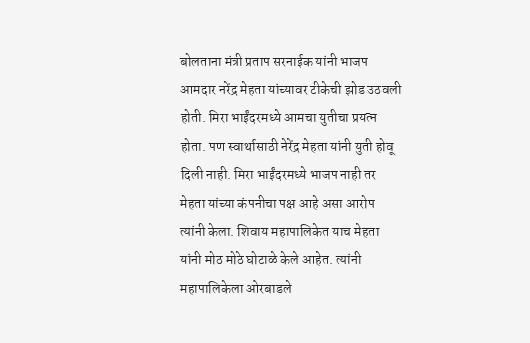बोलताना मंत्री प्रताप सरनाईक यांनी भाजप आमदार नरेंद्र मेहता यांच्यावर टीकेची झोड उठवली होती. मिरा भाईंदरमध्ये आमचा युतीचा प्रयत्न होता. पण स्वार्थासाठी नेरेंद्र मेहता यांनी युती होवू दिली नाही. मिरा भाईंदरमध्ये भाजप नाही तर मेहता यांच्या कंपनीचा पक्ष आहे असा आरोप त्यांनी केला. शिवाय महापालिकेत याच मेहता यांनी मोठ मोठे घोटाळे केले आहेत. त्यांनी महापालिकेला ओरबाडले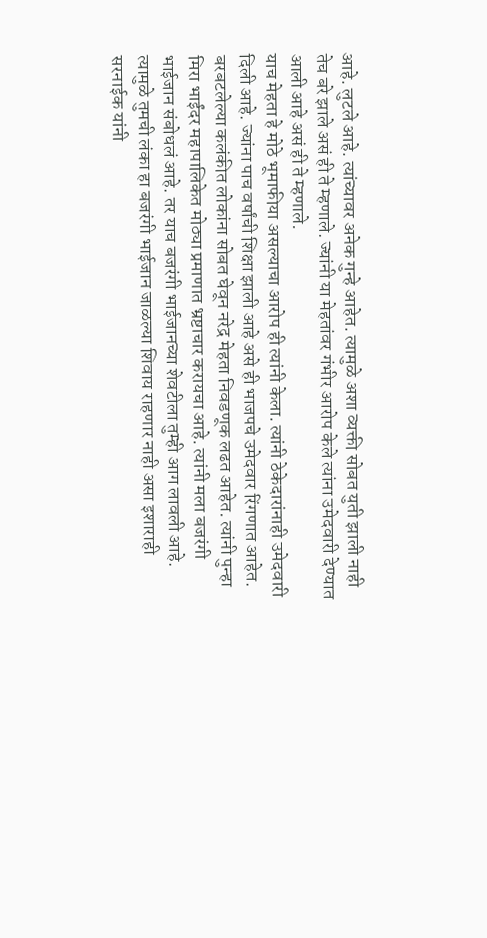आहे. लुटले आहे. त्यांच्यावर अनेक गुन्हे आहेत. त्यामुळे अशा व्यक्ती सोबत युती झाली नाही तेच बरे झाले असं ही ते म्हणाले. ज्यांनी या मेहतांवर गंभीर आरोप केले त्यांना उमेदवारी देण्यात आली आहे असं ही ते म्हणाले.
याच मेहता हे मोठे भूमाफीया असल्याचा आरोप ही त्यांनी केला. त्यांनी ठेकेदारांनाही उमेदवारी दिली आहे. ज्यांना पाच वर्षांची शिक्षा झाली आहे असे ही भाजपचे उमेदवार रिंगणात आहेत. बरबटलेल्या कलंकीत लोकांना सोबत घेवून नरेद्र मेहता निवडणूक लढत आहेत. त्यांनी पुन्हा मिरा भाईंदर महापालिकेत मोठ्या प्रमाणात भ्रष्टाचार करायचा आहे. त्यांनी मला बजरंगी भाईजान संबोधलं आहे. तर याच बजरंगी भाईजानच्या शेवटीला तुम्ही आग लावली आहे. त्यामुळे तुमची लंका हा बजरंगी भाईजान जाळल्या शिवाय राहणार नाही असा इशाराही सरनाईक यांनी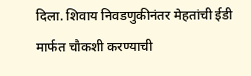दिला. शिवाय निवडणुकीनंतर मेहतांची ईडी मार्फत चौकशी करण्याची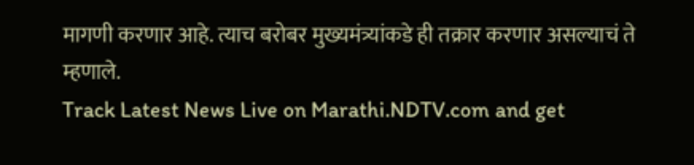मागणी करणार आहे. त्याच बरोबर मुख्यमंत्र्यांकडे ही तक्रार करणार असल्याचं ते म्हणाले.
Track Latest News Live on Marathi.NDTV.com and get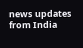news updates from India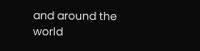and around the world